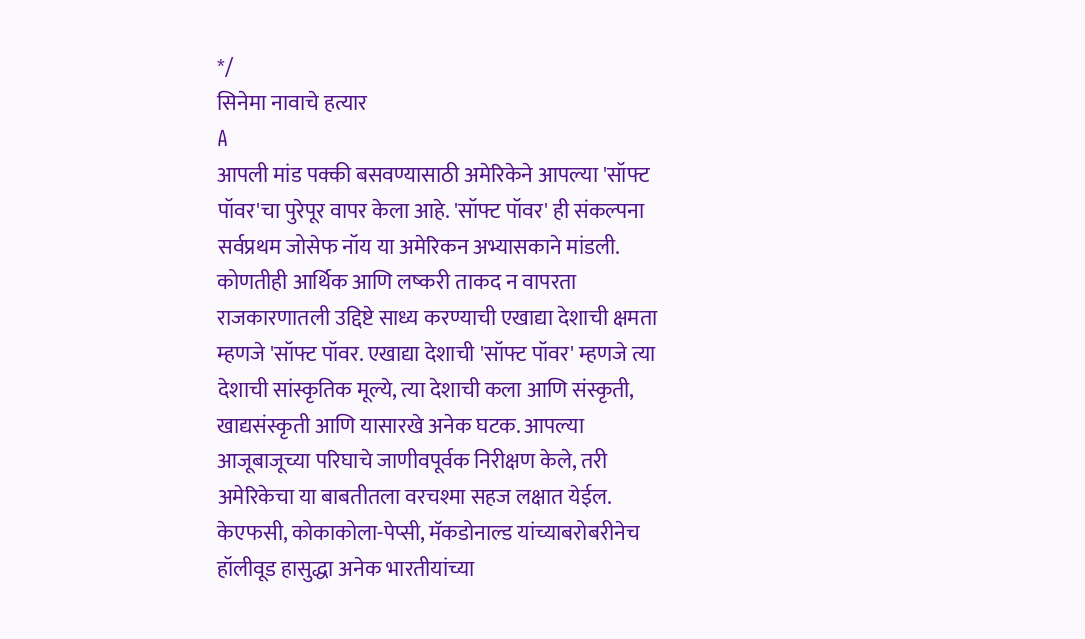*/
सिनेमा नावाचे हत्यार
A
आपली मांड पक्की बसवण्यासाठी अमेरिकेने आपल्या 'सॉफ्ट पॉवर'चा पुरेपूर वापर केला आहे. 'सॉफ्ट पॉवर' ही संकल्पना सर्वप्रथम जोसेफ नॉय या अमेरिकन अभ्यासकाने मांडली. कोणतीही आर्थिक आणि लष्करी ताकद न वापरता राजकारणातली उद्दिष्टे साध्य करण्याची एखाद्या देशाची क्षमता म्हणजे 'सॉफ्ट पॉवर. एखाद्या देशाची 'सॉफ्ट पॉवर' म्हणजे त्या देशाची सांस्कृतिक मूल्ये, त्या देशाची कला आणि संस्कृती, खाद्यसंस्कृती आणि यासारखे अनेक घटक. आपल्या आजूबाजूच्या परिघाचे जाणीवपूर्वक निरीक्षण केले, तरी अमेरिकेचा या बाबतीतला वरचश्मा सहज लक्षात येईल. केएफसी, कोकाकोला-पेप्सी, मॅकडोनाल्ड यांच्याबरोबरीनेच हॉलीवूड हासुद्धा अनेक भारतीयांच्या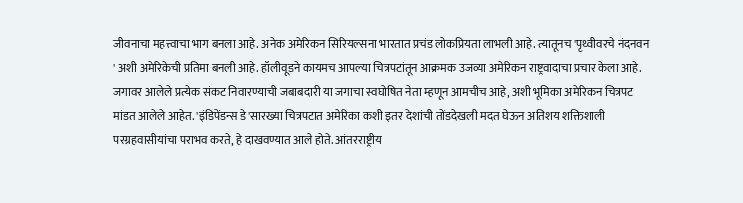जीवनाचा महत्त्वाचा भाग बनला आहे. अनेक अमेरिकन सिरियल्सना भारतात प्रचंड लोकप्रियता लाभली आहे. त्यातूनच 'पृथ्वीवरचे नंदनवन ' अशी अमेरिकेची प्रतिमा बनली आहे. हॉलीवूडने कायमच आपल्या चित्रपटांतून आक्रमक उजव्या अमेरिकन राष्ट्रवादाचा प्रचार केला आहे. जगावर आलेले प्रत्येक संकट निवारण्याची जबाबदारी या जगाचा स्वघोषित नेता म्हणून आमचीच आहे, अशी भूमिका अमेरिकन चित्रपट मांडत आलेले आहेत. 'इंडिपेंडन्स डे'सारख्या चित्रपटात अमेरिका कशी इतर देशांची तोंडदेखली मदत घेऊन अतिशय शक्तिशाली परग्रहवासीयांचा पराभव करते, हे दाखवण्यात आले होते. आंतरराष्ट्रीय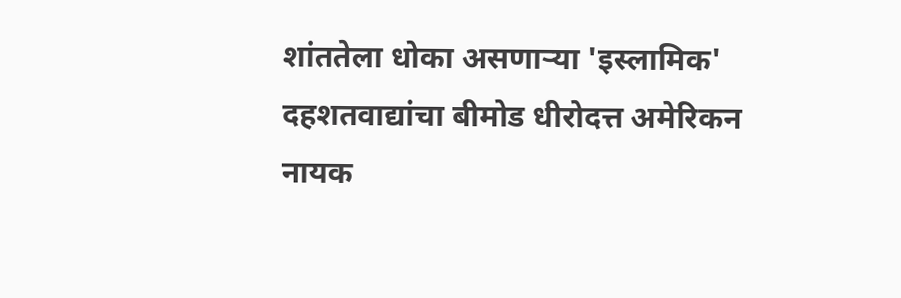शांततेला धोका असणाऱ्या 'इस्लामिक' दहशतवाद्यांचा बीमोड धीरोदत्त अमेरिकन नायक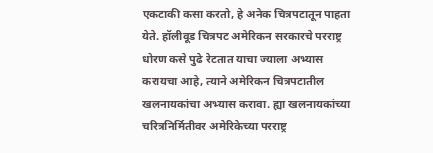एकटाकी कसा करतो, हे अनेक चित्रपटातून पाहता येते. हॉलीवूड चित्रपट अमेरिकन सरकारचे परराष्ट्र धोरण कसे पुढे रेटतात याचा ज्याला अभ्यास करायचा आहे, त्याने अमेरिकन चित्रपटातील खलनायकांचा अभ्यास करावा. ह्या खलनायकांच्या चरित्रनिर्मितीवर अमेरिकेच्या परराष्ट्र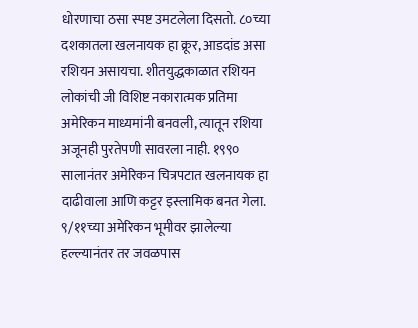धोरणाचा ठसा स्पष्ट उमटलेला दिसतो. ८०च्या दशकातला खलनायक हा क्रूर, आडदांड असा रशियन असायचा. शीतयुद्धकाळात रशियन लोकांची जी विशिष्ट नकारात्मक प्रतिमा अमेरिकन माध्यमांनी बनवली, त्यातून रशिया अजूनही पुरतेपणी सावरला नाही. १९९० सालानंतर अमेरिकन चित्रपटात खलनायक हा दाढीवाला आणि कट्टर इस्लामिक बनत गेला. ९/११च्या अमेरिकन भूमीवर झालेल्या हल्ल्यानंतर तर जवळपास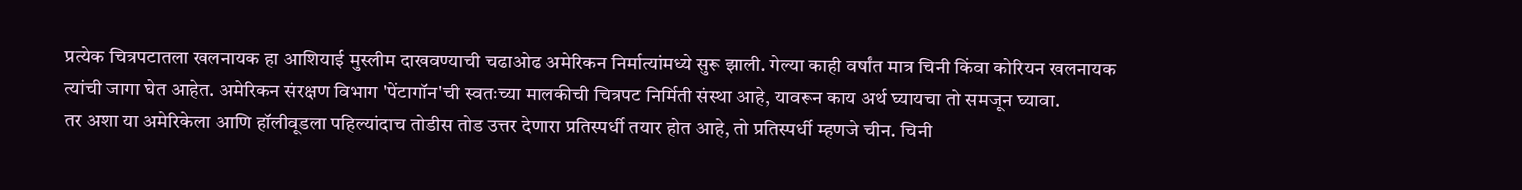प्रत्येक चित्रपटातला खलनायक हा आशियाई मुस्लीम दाखवण्याची चढाओढ अमेरिकन निर्मात्यांमध्ये सुरू झाली. गेल्या काही वर्षांत मात्र चिनी किंवा कोरियन खलनायक त्यांची जागा घेत आहेत. अमेरिकन संरक्षण विभाग 'पेंटागॉन'ची स्वतःच्या मालकीची चित्रपट निर्मिती संस्था आहे, यावरून काय अर्थ घ्यायचा तो समजून घ्यावा.
तर अशा या अमेरिकेला आणि हॉलीवूडला पहिल्यांदाच तोडीस तोड उत्तर देणारा प्रतिस्पर्धी तयार होत आहे, तो प्रतिस्पर्धी म्हणजे चीन. चिनी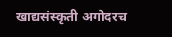खाद्यसंस्कृती अगोदरच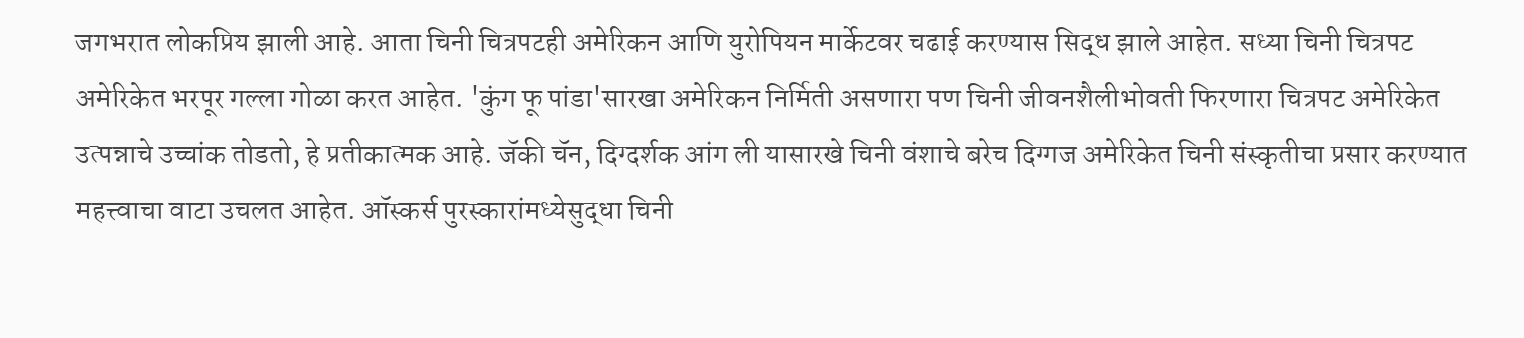जगभरात लोकप्रिय झाली आहे. आता चिनी चित्रपटही अमेरिकन आणि युरोपियन मार्केटवर चढाई करण्यास सिद्ध झाले आहेत. सध्या चिनी चित्रपट अमेरिकेत भरपूर गल्ला गोळा करत आहेत. 'कुंग फू पांडा'सारखा अमेरिकन निर्मिती असणारा पण चिनी जीवनशैलीभोवती फिरणारा चित्रपट अमेरिकेत उत्पन्नाचे उच्चांक तोडतो, हे प्रतीकात्मक आहे. जॅकी चॅन, दिग्दर्शक आंग ली यासारखे चिनी वंशाचे बरेच दिग्गज अमेरिकेत चिनी संस्कृतीचा प्रसार करण्यात महत्त्वाचा वाटा उचलत आहेत. ऑस्कर्स पुरस्कारांमध्येसुद्धा चिनी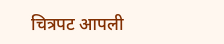चित्रपट आपली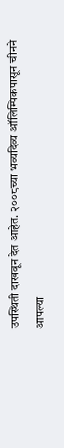उपस्थिती दाखवून देत आहेत. २००८च्या भव्यदिव्य ऑलिम्पिकपासून चीनने आपल्या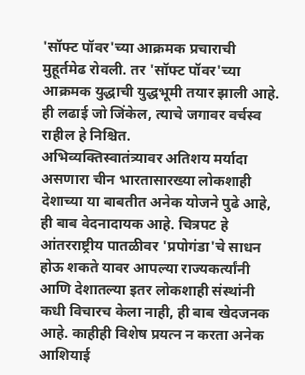'सॉफ्ट पॉवर'च्या आक्रमक प्रचाराची मुहूर्तमेढ रोवली. तर 'सॉफ्ट पॉवर'च्या आक्रमक युद्धाची युद्धभूमी तयार झाली आहे. ही लढाई जो जिंकेल, त्याचे जगावर वर्चस्व राहील हे निश्चित.
अभिव्यक्तिस्वातंत्र्यावर अतिशय मर्यादा असणारा चीन भारतासारख्या लोकशाही देशाच्या या बाबतीत अनेक योजने पुढे आहे, ही बाब वेदनादायक आहे. चित्रपट हे आंतरराष्ट्रीय पातळीवर 'प्रपोगंडा'चे साधन होऊ शकते यावर आपल्या राज्यकर्त्यांनी आणि देशातल्या इतर लोकशाही संस्थांनी कधी विचारच केला नाही, ही बाब खेदजनक आहे. काहीही विशेष प्रयत्न न करता अनेक आशियाई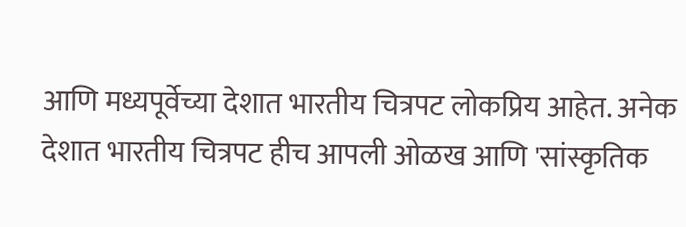आणि मध्यपूर्वेच्या देशात भारतीय चित्रपट लोकप्रिय आहेत. अनेक देशात भारतीय चित्रपट हीच आपली ओळख आणि 'सांस्कृतिक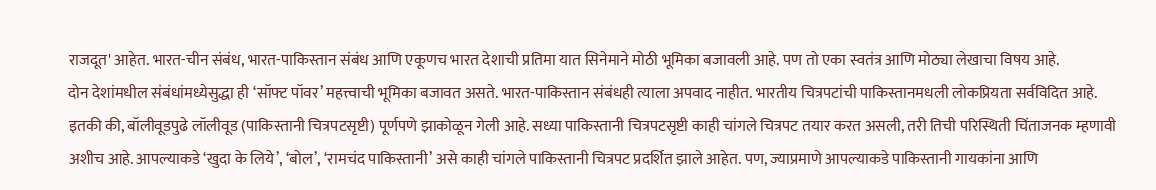राजदूत' आहेत. भारत-चीन संबंध, भारत-पाकिस्तान संबंध आणि एकूणच भारत देशाची प्रतिमा यात सिनेमाने मोठी भूमिका बजावली आहे. पण तो एका स्वतंत्र आणि मोठ्या लेखाचा विषय आहे.
दोन देशांमधील संबंधांमध्येसुद्धा ही ‘सॉफ्ट पॉवर’ महत्त्वाची भूमिका बजावत असते. भारत-पाकिस्तान संबंधही त्याला अपवाद नाहीत. भारतीय चित्रपटांची पाकिस्तानमधली लोकप्रियता सर्वविदित आहे. इतकी की, बॉलीवूडपुढे लॉलीवूड (पाकिस्तानी चित्रपटसृष्टी) पूर्णपणे झाकोळून गेली आहे. सध्या पाकिस्तानी चित्रपटसृष्टी काही चांगले चित्रपट तयार करत असली, तरी तिची परिस्थिती चिंताजनक म्हणावी अशीच आहे. आपल्याकडे ‘खुदा के लिये’, ‘बोल’, ‘रामचंद पाकिस्तानी’ असे काही चांगले पाकिस्तानी चित्रपट प्रदर्शित झाले आहेत. पण, ज्याप्रमाणे आपल्याकडे पाकिस्तानी गायकांना आणि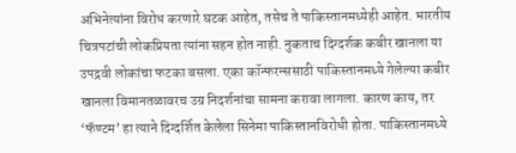अभिनेत्यांना विरोध करणारे घटक आहेत, तसेच ते पाकिस्तानमध्येही आहेत. भारतीय चित्रपटांची लोकप्रियता त्यांना सहन होत नाही. नुकताच दिग्दर्शक कबीर खानला या उपद्रवी लोकांचा फटका बसला. एका कॉन्फरन्ससाठी पाकिस्तानमध्ये गेलेल्या कबीर खानला विमानतळावरच उग्र निदर्शनांचा सामना करावा लागला. कारण काय, तर ‘फॅण्टम’ हा त्याने दिग्दर्शित केलेला सिनेमा पाकिस्तानविरोधी होता. पाकिस्तानमध्ये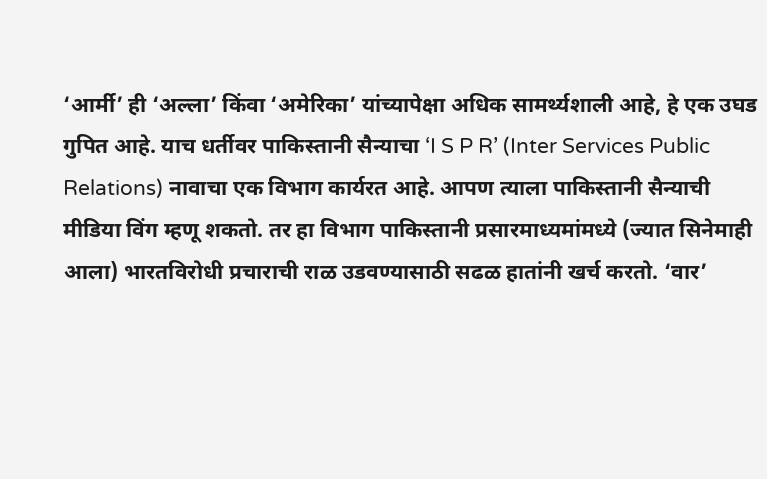‘आर्मी’ ही ‘अल्ला’ किंवा ‘अमेरिका’ यांच्यापेक्षा अधिक सामर्थ्यशाली आहे, हे एक उघड गुपित आहे. याच धर्तीवर पाकिस्तानी सैन्याचा ‘I S P R’ (Inter Services Public Relations) नावाचा एक विभाग कार्यरत आहे. आपण त्याला पाकिस्तानी सैन्याची मीडिया विंग म्हणू शकतो. तर हा विभाग पाकिस्तानी प्रसारमाध्यमांमध्ये (ज्यात सिनेमाही आला) भारतविरोधी प्रचाराची राळ उडवण्यासाठी सढळ हातांनी खर्च करतो. ‘वार’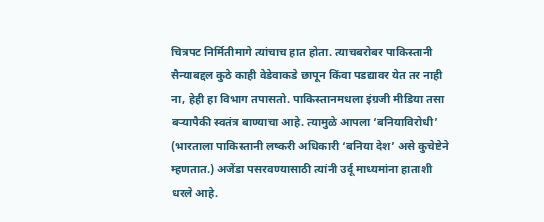चित्रपट निर्मितीमागे त्यांचाच हात होता. त्याचबरोबर पाकिस्तानी सैन्याबद्दल कुठे काही वेडेवाकडे छापून किंवा पडद्यावर येत तर नाही ना, हेही हा विभाग तपासतो. पाकिस्तानमधला इंग्रजी मीडिया तसा बऱ्यापैकी स्वतंत्र बाण्याचा आहे. त्यामुळे आपला ‘बनियाविरोधी’ (भारताला पाकिस्तानी लष्करी अधिकारी ‘बनिया देश’ असे कुचेष्टेने म्हणतात.) अजेंडा पसरवण्यासाठी त्यांनी उर्दू माध्यमांना हाताशी धरले आहे.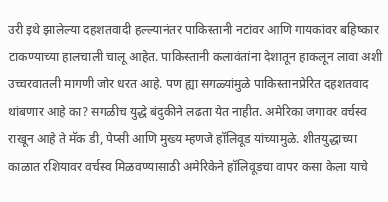उरी इथे झालेल्या दहशतवादी हल्ल्यानंतर पाकिस्तानी नटांवर आणि गायकांवर बहिष्कार टाकण्याच्या हालचाली चालू आहेत. पाकिस्तानी कलावंतांना देशातून हाकलून लावा अशी उच्चरवातली मागणी जोर धरत आहे. पण ह्या सगळ्यांमुळे पाकिस्तानप्रेरित दहशतवाद थांबणार आहे का? सगळीच युद्धे बंदुकीने लढता येत नाहीत. अमेरिका जगावर वर्चस्व राखून आहे ते मॅक डी, पेप्सी आणि मुख्य म्हणजे हॉलिवूड यांच्यामुळे. शीतयुद्धाच्या काळात रशियावर वर्चस्व मिळवण्यासाठी अमेरिकेने हॉलिवूडचा वापर कसा केला याचे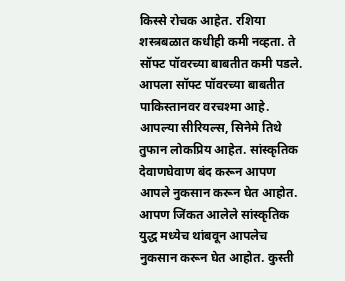किस्से रोचक आहेत. रशिया शस्त्रबळात कधीही कमी नव्हता. ते सॉफ्ट पॉवरच्या बाबतीत कमी पडले. आपला सॉफ्ट पॉवरच्या बाबतीत पाकिस्तानवर वरचश्मा आहे. आपल्या सीरियल्स, सिनेमे तिथे तुफान लोकप्रिय आहेत. सांस्कृतिक देवाणघेवाण बंद करून आपण आपले नुकसान करून घेत आहोत. आपण जिंकत आलेले सांस्कृतिक युद्ध मध्येच थांबवून आपलेच नुकसान करून घेत आहोत. कुस्ती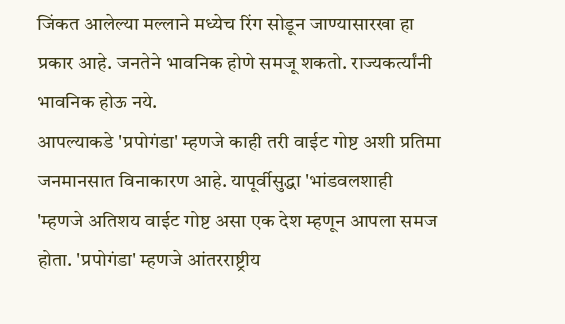जिंकत आलेल्या मल्लाने मध्येच रिंग सोडून जाण्यासारखा हा प्रकार आहे. जनतेने भावनिक होणे समजू शकतो. राज्यकर्त्यांनी भावनिक होऊ नये.
आपल्याकडे 'प्रपोगंडा' म्हणजे काही तरी वाईट गोष्ट अशी प्रतिमा जनमानसात विनाकारण आहे. यापूर्वीसुद्धा 'भांडवलशाही 'म्हणजे अतिशय वाईट गोष्ट असा एक देश म्हणून आपला समज होता. 'प्रपोगंडा' म्हणजे आंतरराष्ट्रीय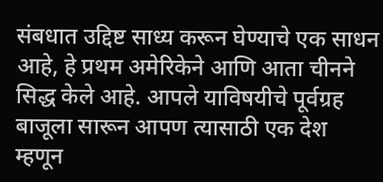संबधात उद्दिष्ट साध्य करून घेण्याचे एक साधन आहे, हे प्रथम अमेरिकेने आणि आता चीनने सिद्ध केले आहे. आपले याविषयीचे पूर्वग्रह बाजूला सारून आपण त्यासाठी एक देश म्हणून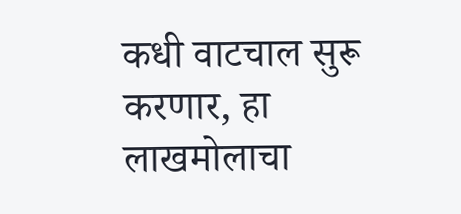कधी वाटचाल सुरू करणार, हा लाखमोलाचा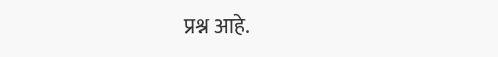प्रश्न आहे.